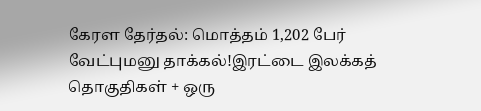கேரள தேர்தல்: மொத்தம் 1,202 பேர் வேட்புமனு தாக்கல்!இரட்டை இலக்கத் தொகுதிகள் + ஒரு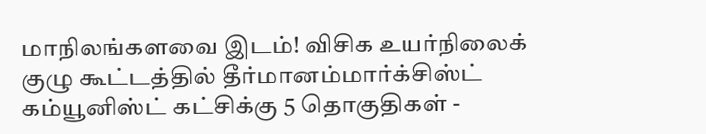மாநிலங்களவை இடம்! விசிக உயர்நிலைக் குழு கூட்டத்தில் தீர்மானம்மார்க்சிஸ்ட் கம்யூனிஸ்ட் கட்சிக்கு 5 தொகுதிகள் -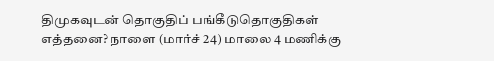திமுகவுடன் தொகுதிப் பங்கீடுதொகுதிகள் எத்தனை? நாளை (மார்ச் 24) மாலை 4 மணிக்கு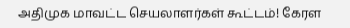அதிமுக மாவட்ட செயலாளர்கள் கூட்டம்! கேரள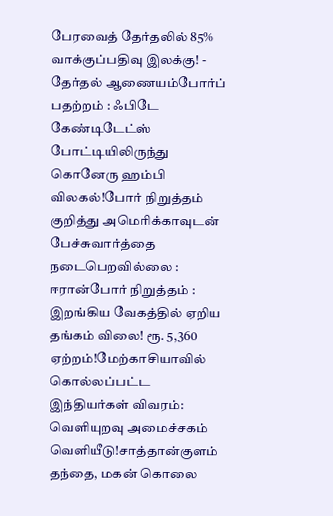பேரவைத் தேர்தலில் 85% வாக்குப்பதிவு இலக்கு! - தேர்தல் ஆணையம்போர்ப் பதற்றம் : ஃபிடே கேண்டிடேட்ஸ் போட்டியிலிருந்து கொனேரு ஹம்பி விலகல்!போர் நிறுத்தம் குறித்து அமெரிக்காவுடன் பேச்சுவார்த்தை நடைபெறவில்லை : ஈரான்போர் நிறுத்தம் : இறங்கிய வேகத்தில் ஏறிய தங்கம் விலை! ரூ. 5,360 ஏற்றம்!மேற்காசியாவில் கொல்லப்பட்ட இந்தியர்கள் விவரம்: வெளியுறவு அமைச்சகம் வெளியீடு!சாத்தான்குளம் தந்தை, மகன் கொலை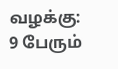வழக்கு: 9 பேரும்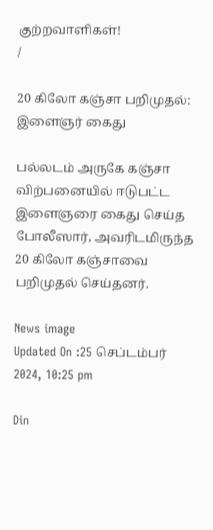குற்றவாளிகள்!
/

20 கிலோ கஞ்சா பறிமுதல்: இளைஞர் கைது

பல்லடம் அருகே கஞ்சா விற்பனையில் ஈடுபட்ட இளைஞரை கைது செய்த போலீஸார், அவரிடமிருந்த 20 கிலோ கஞ்சாவை பறிமுதல் செய்தனர்.

News image
Updated On :25 செப்டம்பர் 2024, 10:25 pm

Din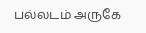பல்லடம் அருகே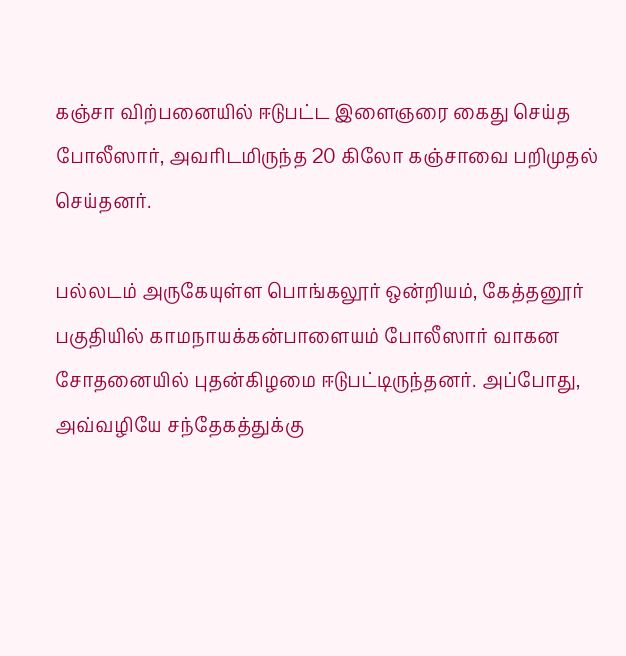கஞ்சா விற்பனையில் ஈடுபட்ட இளைஞரை கைது செய்த போலீஸார், அவரிடமிருந்த 20 கிலோ கஞ்சாவை பறிமுதல் செய்தனர்.

பல்லடம் அருகேயுள்ள பொங்கலூர் ஒன்றியம், கேத்தனூர் பகுதியில் காமநாயக்கன்பாளையம் போலீஸார் வாகன சோதனையில் புதன்கிழமை ஈடுபட்டிருந்தனர். அப்போது, அவ்வழியே சந்தேகத்துக்கு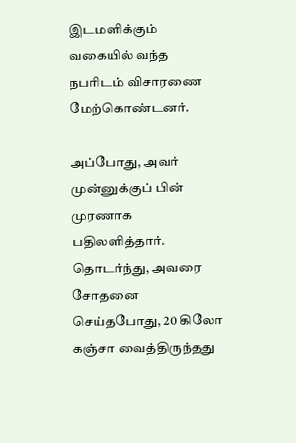இடமளிக்கும் வகையில் வந்த நபரிடம் விசாரணை மேற்கொண்டனர்.

அப்போது, அவர் முன்னுக்குப் பின் முரணாக பதிலளித்தார். தொடர்ந்து, அவரை சோதனை செய்தபோது, 20 கிலோ கஞ்சா வைத்திருந்தது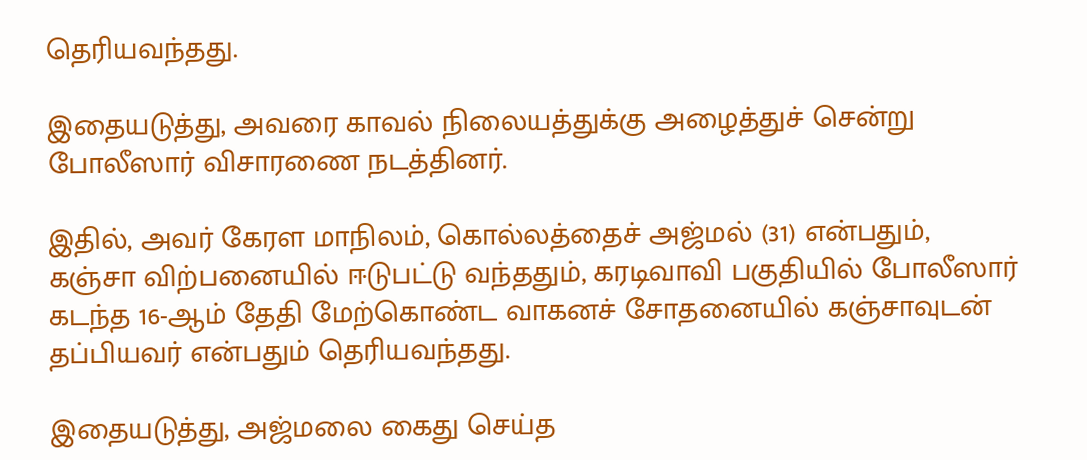தெரியவந்தது.

இதையடுத்து, அவரை காவல் நிலையத்துக்கு அழைத்துச் சென்று போலீஸார் விசாரணை நடத்தினர்.

இதில், அவர் கேரள மாநிலம், கொல்லத்தைச் அஜ்மல் (31) என்பதும், கஞ்சா விற்பனையில் ஈடுபட்டு வந்ததும், கரடிவாவி பகுதியில் போலீஸார் கடந்த 16-ஆம் தேதி மேற்கொண்ட வாகனச் சோதனையில் கஞ்சாவுடன் தப்பியவர் என்பதும் தெரியவந்தது.

இதையடுத்து, அஜ்மலை கைது செய்த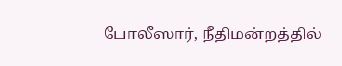போலீஸார், நீதிமன்றத்தில்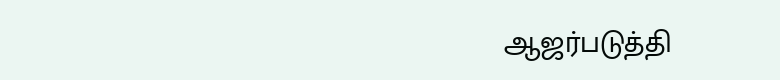ஆஜர்படுத்தி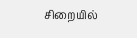சிறையில்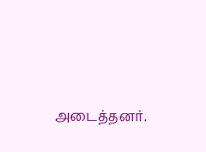அடைத்தனர்.